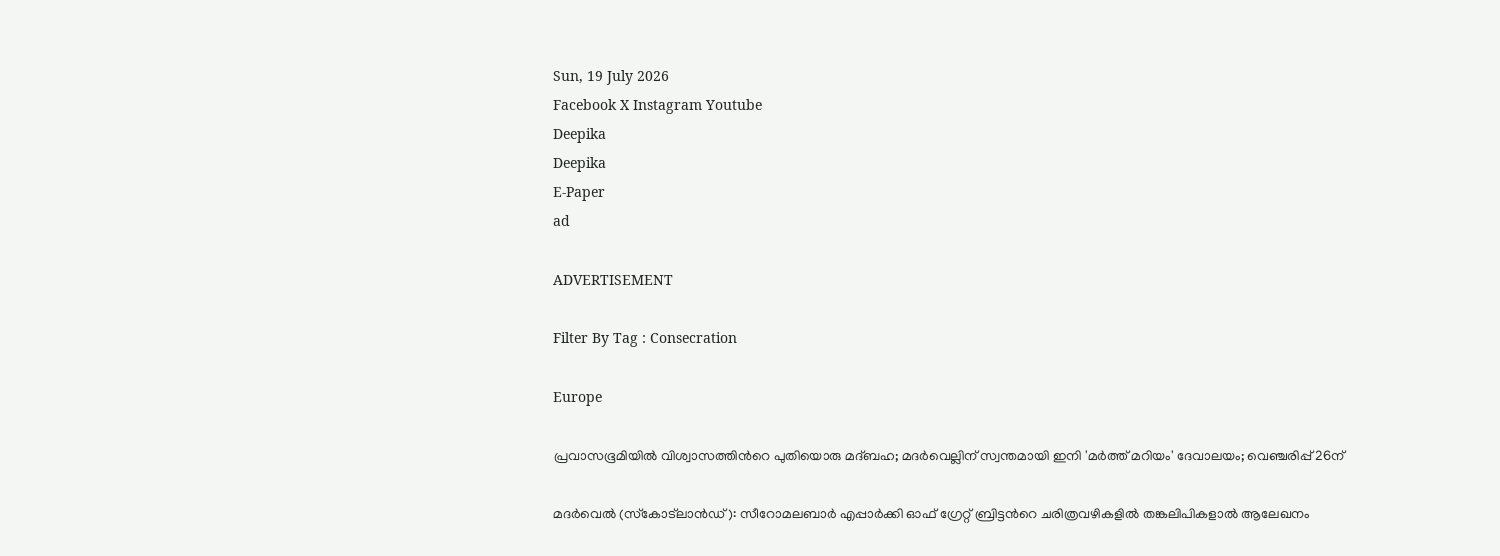Sun, 19 July 2026
Facebook X Instagram Youtube
Deepika
Deepika
E-Paper
ad

ADVERTISEMENT

Filter By Tag : Consecration

Europe

പ്രവാസഭൂമിയിൽ വിശ്വാസത്തിന്‍റെ പുതിയൊരു മദ്ബഹ; മദർവെല്ലിന് സ്വന്തമായി ഇനി 'മർത്ത് മറിയം' ദേവാലയം; വെഞ്ചരിപ്പ് 26ന്

മദർവെൽ (സ്‌കോട്‌ലാൻഡ്): സീറോമലബാർ എപ്പാർക്കി ഓഫ് ഗ്രേറ്റ് ബ്രിട്ടന്‍റെ ചരിത്രവഴികളിൽ തങ്കലിപികളാൽ ആലേഖനം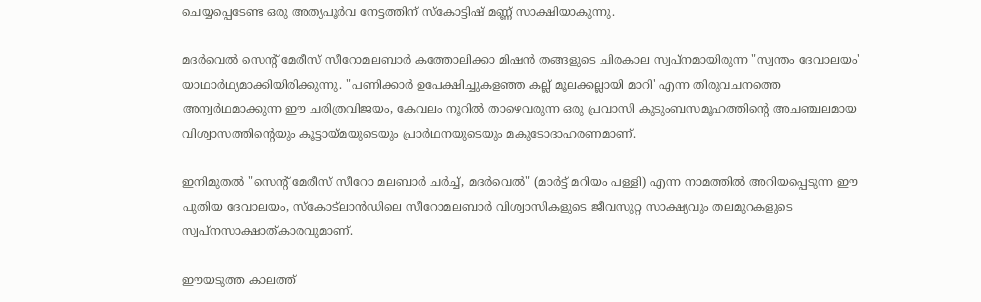ചെയ്യപ്പെടേണ്ട ഒരു അത്യപൂർവ നേട്ടത്തിന് സ്കോട്ടിഷ് മണ്ണ് സാക്ഷിയാകുന്നു.

മദർവെൽ സെന്‍റ് മേരീസ് സീറോമലബാർ കത്തോലിക്കാ മിഷൻ തങ്ങളുടെ ചിരകാല സ്വപ്നമായിരുന്ന "സ്വന്തം ദേവാലയം' യാഥാർഥ്യമാക്കിയിരിക്കുന്നു. "പണിക്കാർ ഉപേക്ഷിച്ചുകളഞ്ഞ കല്ല് മൂലക്കല്ലായി മാറി' എന്ന തിരുവചനത്തെ അന്വർഥമാക്കുന്ന ഈ ചരിത്രവിജയം, കേവലം നൂറിൽ താഴെവരുന്ന ഒരു പ്രവാസി കുടുംബസമൂഹത്തിന്‍റെ അചഞ്ചലമായ വിശ്വാസത്തിന്‍റെയും കൂട്ടായ്മയുടെയും പ്രാർഥനയുടെയും മകുടോദാഹരണമാണ്.

ഇനിമുതൽ "സെന്റ് മേരീസ് സീറോ മലബാർ ചർച്ച്, മദർവെൽ" (മാർട്ട് മറിയം പള്ളി) എന്ന നാമത്തിൽ അറിയപ്പെടുന്ന ഈ പുതിയ ദേവാലയം, സ്‌കോട്‌ലാൻഡിലെ സീറോമലബാർ വിശ്വാസികളുടെ ജീവസുറ്റ സാക്ഷ്യവും തലമുറകളുടെ സ്വപ്നസാക്ഷാത്കാരവുമാണ്.

ഈയടുത്ത കാലത്ത്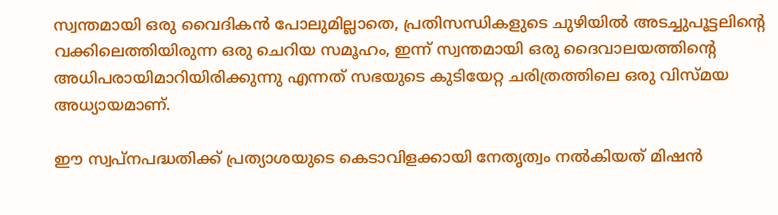സ്വന്തമായി ഒരു വൈദികൻ പോലുമില്ലാതെ, പ്രതിസന്ധികളുടെ ചുഴിയിൽ അടച്ചുപൂട്ടലിന്‍റെ വക്കിലെത്തിയിരുന്ന ഒരു ചെറിയ സമൂഹം, ഇന്ന് സ്വന്തമായി ഒരു ദൈവാലയത്തിന്‍റെ അധിപരായിമാറിയിരിക്കുന്നു എന്നത് സഭയുടെ കുടിയേറ്റ ചരിത്രത്തിലെ ഒരു വിസ്മയ അധ്യായമാണ്.

ഈ സ്വപ്നപദ്ധതിക്ക് പ്രത്യാശയുടെ കെടാവിളക്കായി നേതൃത്വം നൽകിയത് മിഷൻ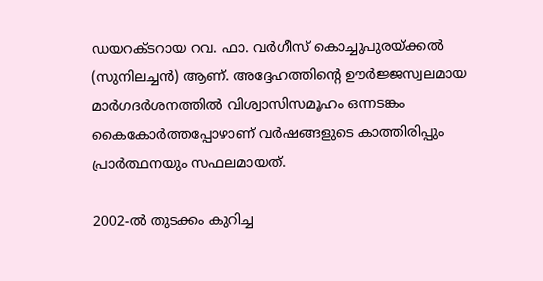ഡയറക്ടറായ റവ. ഫാ. വർഗീസ് കൊച്ചുപുരയ്ക്കൽ (സുനിലച്ചൻ) ആണ്. അദ്ദേഹത്തിന്റെ ഊർജ്ജസ്വലമായ മാർഗദർശനത്തിൽ വിശ്വാസിസമൂഹം ഒന്നടങ്കം കൈകോർത്തപ്പോഴാണ് വർഷങ്ങളുടെ കാത്തിരിപ്പും പ്രാർത്ഥനയും സഫലമായത്.

2002-ൽ തുടക്കം കുറിച്ച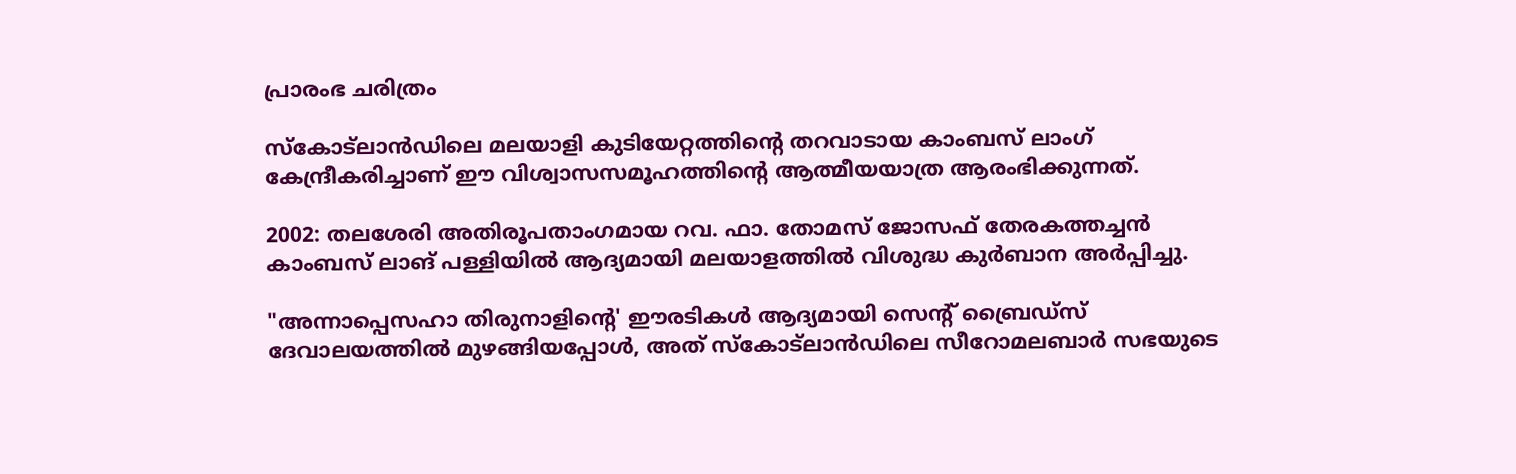പ്രാരംഭ ചരിത്രം

സ്‌കോട്‌ലാൻഡിലെ മലയാളി കുടിയേറ്റത്തിന്‍റെ തറവാടായ കാംബസ് ലാംഗ് കേന്ദ്രീകരിച്ചാണ് ഈ വിശ്വാസസമൂഹത്തിന്‍റെ ആത്മീയയാത്ര ആരംഭിക്കുന്നത്.

2002: തലശേരി അതിരൂപതാംഗമായ റവ. ഫാ. തോമസ് ജോസഫ് തേരകത്തച്ചൻ കാംബസ് ലാങ് പള്ളിയിൽ ആദ്യമായി മലയാളത്തിൽ വിശുദ്ധ കുർബാന അർപ്പിച്ചു.

"അന്നാപ്പെസഹാ തിരുനാളിന്‍റെ' ഈരടികൾ ആദ്യമായി സെന്‍റ് ബ്രൈഡ്സ് ദേവാലയത്തിൽ മുഴങ്ങിയപ്പോൾ, അത് സ്‌കോട്‌ലാൻഡിലെ സീറോമലബാർ സഭയുടെ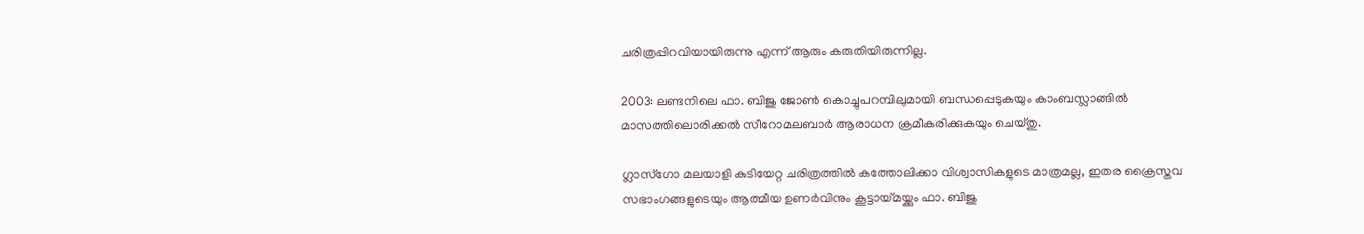ചരിത്രപ്പിറവിയായിരുന്നു എന്ന് ആരും കരുതിയിരുന്നില്ല.

2003: ലണ്ടനിലെ ഫാ. ബിജു ജോൺ കൊച്ചുപറമ്പിലുമായി ബന്ധപ്പെടുകയും കാംബസ്ലാങ്ങിൽ മാസത്തിലൊരിക്കൽ സീറോമലബാർ ആരാധന ക്രമീകരിക്കുകയും ചെയ്തു.

ഗ്ലാസ്ഗോ മലയാളി കുടിയേറ്റ ചരിത്രത്തിൽ കത്തോലിക്കാ വിശ്വാസികളുടെ മാത്രമല്ല, ഇതര ക്രൈസ്തവ സഭാംഗങ്ങളുടെയും ആത്മീയ ഉണർവിനും കൂട്ടായ്മയ്ക്കും ഫാ. ബിജു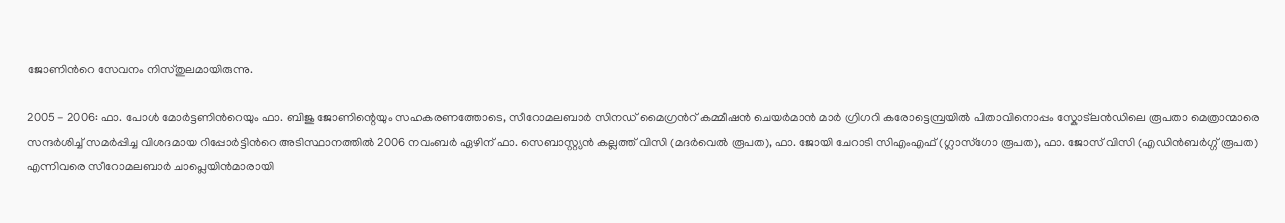ജോണിന്‍റെ സേവനം നിസ്തുലമായിരുന്നു.

2005 - 2006: ഫാ. പോൾ മോർട്ടണിന്‍റെയും ഫാ. ബിജു ജോണിന്റെയും സഹകരണത്തോടെ, സീറോമലബാർ സിനഡ് മൈഗ്രന്‍റ് കമ്മീഷൻ ചെയർമാൻ മാർ ഗ്രിഗറി കരോട്ടെമ്പ്രയിൽ പിതാവിനൊപ്പം സ്കോട്‌ലൻഡിലെ രൂപതാ മെത്രാന്മാരെ സന്ദർശിച്ച് സമർപ്പിച്ച വിശദമായ റിപ്പോർട്ടിന്‍റെ അടിസ്ഥാനത്തിൽ 2006 നവംബർ ഏഴിന് ഫാ. സെബാസ്റ്റ്യൻ കല്ലത്ത് വിസി (മദർവെൽ രൂപത), ഫാ. ജോയി ചേറാടി സിഎംഎഫ് (ഗ്ലാസ്ഗോ രൂപത), ഫാ. ജോസ് വിസി (എഡിൻബർഗ്ഗ് രൂപത) എന്നിവരെ സീറോമലബാർ ചാപ്ലെയിൻമാരായി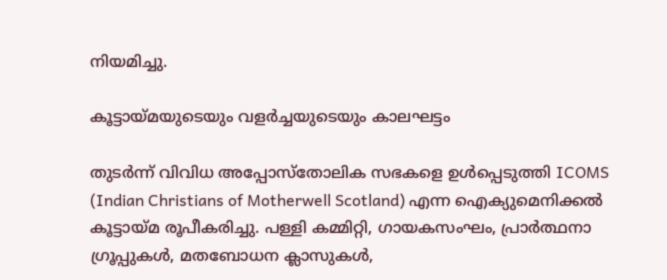നിയമിച്ചു.

കൂട്ടായ്മയുടെയും വളർച്ചയുടെയും കാലഘട്ടം

തുടർന്ന് വിവിധ അപ്പോസ്തോലിക സഭകളെ ഉൾപ്പെടുത്തി ICOMS (Indian Christians of Motherwell Scotland) എന്ന ഐക്യുമെനിക്കൽ കൂട്ടായ്മ രൂപീകരിച്ചു. പള്ളി കമ്മിറ്റി, ഗായകസംഘം, പ്രാർത്ഥനാ ഗ്രൂപ്പുകൾ, മതബോധന ക്ലാസുകൾ,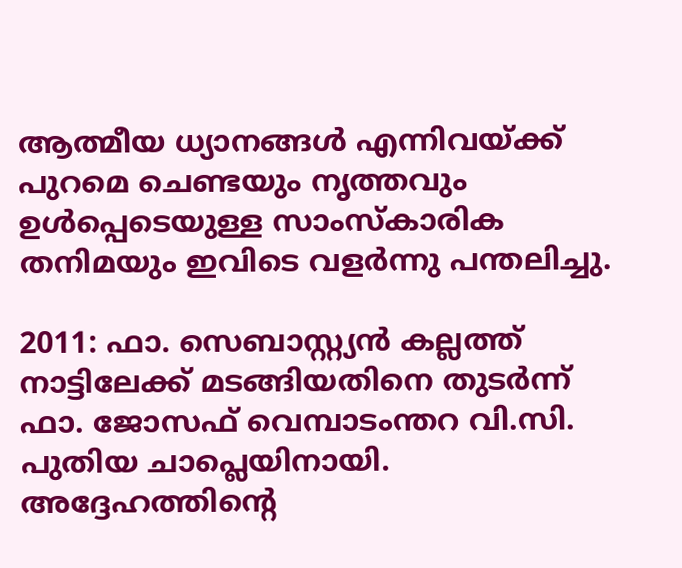ആത്മീയ ധ്യാനങ്ങൾ എന്നിവയ്ക്ക് പുറമെ ചെണ്ടയും നൃത്തവും ഉൾപ്പെടെയുള്ള സാംസ്കാരിക തനിമയും ഇവിടെ വളർന്നു പന്തലിച്ചു.

2011: ഫാ. സെബാസ്റ്റ്യൻ കല്ലത്ത് നാട്ടിലേക്ക് മടങ്ങിയതിനെ തുടർന്ന് ഫാ. ജോസഫ് വെമ്പാടംന്തറ വി.സി. പുതിയ ചാപ്ലെയിനായി. അദ്ദേഹത്തിന്‍റെ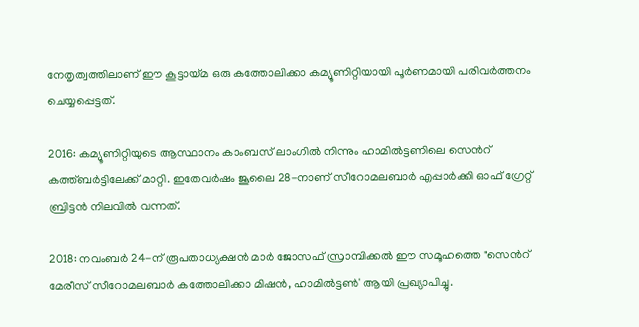നേതൃത്വത്തിലാണ് ഈ കൂട്ടായ്മ ഒരു കത്തോലിക്കാ കമ്യൂണിറ്റിയായി പൂർണമായി പരിവർത്തനം ചെയ്യപ്പെട്ടത്.

2016: കമ്യൂണിറ്റിയുടെ ആസ്ഥാനം കാംബസ് ലാംഗിൽ നിന്നും ഹാമിൽട്ടണിലെ സെന്‍റ് കത്ത്ബർട്ടിലേക്ക് മാറ്റി. ഇതേവർഷം ജൂലൈ 28-നാണ് സീറോമലബാർ എപ്പാർക്കി ഓഫ് ഗ്രേറ്റ് ബ്രിട്ടൻ നിലവിൽ വന്നത്.

2018: നവംബർ 24-ന് രൂപതാധ്യക്ഷൻ മാർ ജോസഫ് സ്രാമ്പിക്കൽ ഈ സമൂഹത്തെ "സെന്‍റ് മേരീസ് സീറോമലബാർ കത്തോലിക്കാ മിഷൻ, ഹാമിൽട്ടൺ' ആയി പ്രഖ്യാപിച്ചു.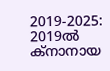2019-2025: 2019ൽ ക്നാനായ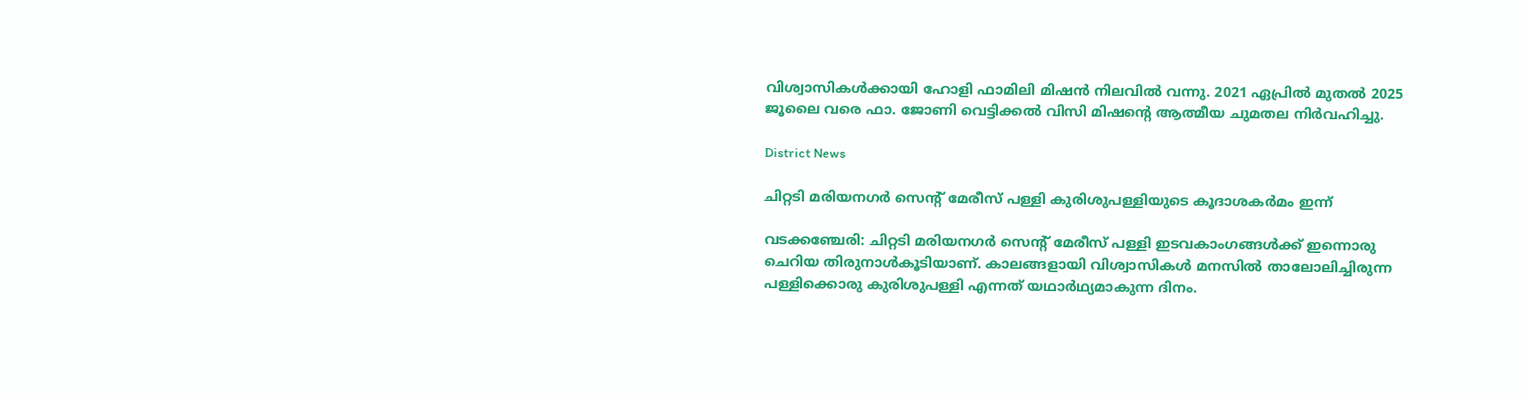വിശ്വാസികൾക്കായി ഹോളി ഫാമിലി മിഷൻ നിലവിൽ വന്നു. 2021 ഏപ്രിൽ മുതൽ 2025 ജൂലൈ വരെ ഫാ. ജോണി വെട്ടിക്കൽ വിസി മിഷന്‍റെ ആത്മീയ ചുമതല നിർവഹിച്ചു.

District News

ചിറ്റടി മരിയനഗർ സെന്‍റ് മേരീസ് പള്ളി കുരിശുപള്ളിയുടെ കൂദാശകർമം ഇന്ന്

വടക്കഞ്ചേരി: ചിറ്റടി മരിയനഗർ സെന്‍റ് മേരീസ് പള്ളി ഇടവകാംഗങ്ങൾക്ക് ഇന്നൊരു ചെറിയ തിരുനാൾകൂടിയാണ്. കാലങ്ങളായി വിശ്വാസികൾ മനസിൽ താലോലിച്ചിരുന്ന പള്ളിക്കൊരു കുരിശുപള്ളി എന്നത് യഥാർഥ്യമാകുന്ന ദിനം.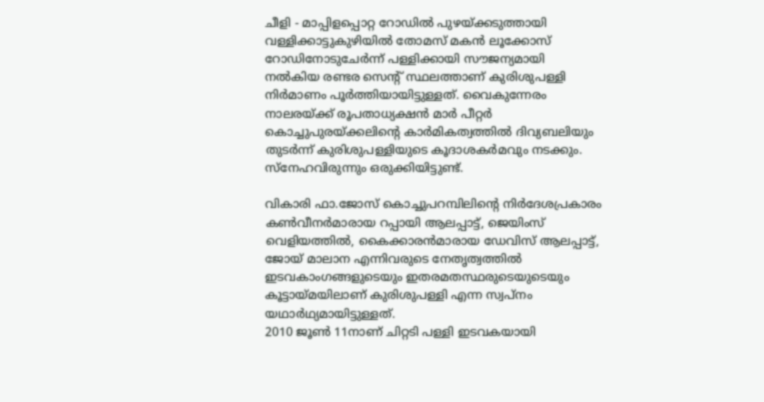ചീളി - മാപ്പിളപ്പൊറ്റ റോഡിൽ പുഴയ്ക്കടുത്തായി വള്ളിക്കാട്ടുകുഴിയിൽ തോമസ് മകൻ ലൂക്കോസ് റോഡിനോടുചേർന്ന് പള്ളിക്കായി സൗജന്യമായി നൽകിയ രണ്ടര സെന്‍റ് സ്ഥലത്താണ് കുരിശുപള്ളി നിർമാണം പൂർത്തിയായിട്ടുള്ളത്. വൈകുന്നേരം നാലരയ്ക്ക് രൂപതാധ്യക്ഷൻ മാർ പീറ്റർ കൊച്ചുപുരയ്ക്കലിന്‍റെ കാർമികത്വത്തിൽ ദിവ്യബലിയും തുടർന്ന് കുരിശുപള്ളിയുടെ കൂദാശകർമവും നടക്കും. സ്നേഹവിരുന്നും ഒരുക്കിയിട്ടുണ്ട്.

വികാരി ഫാ.ജോസ് കൊച്ചുപറമ്പിലിന്‍റെ നിർദേശപ്രകാരം കൺവീനർമാരായ റപ്പായി ആലപ്പാട്ട്, ജെയിംസ് വെളിയത്തിൽ, കൈക്കാരൻമാരായ ഡേവിസ് ആലപ്പാട്ട്, ജോയ് മാലാന എന്നിവരുടെ നേതൃത്വത്തിൽ ഇടവകാംഗങ്ങളുടെയും ഇതരമതസ്ഥരുടെയുടെയും കൂട്ടായ്മയിലാണ് കുരിശുപള്ളി എന്ന സ്വപ്നം യഥാർഥ്യമായിട്ടുള്ളത്.
2010 ജൂൺ 11നാണ് ചിറ്റടി പള്ളി ഇടവകയായി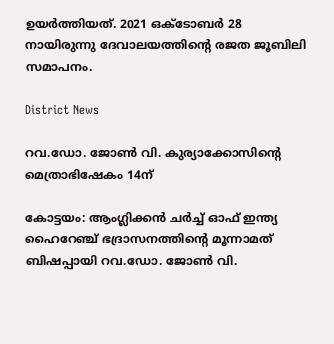ഉയർത്തിയത്. 2021 ഒക്ടോബർ 28 നായിരുന്നു ദേവാലയത്തിന്‍റെ രജത ജൂബിലി സമാപനം.

District News

റവ.ഡോ. ജോൺ വി. കുര്യാക്കോസിന്‍റെ മെത്രാഭിഷേകം 14ന്

കോട്ടയം: ആംഗ്ലിക്കന്‍ ചര്‍ച്ച് ഓഫ് ഇന്ത്യ ഹൈറേഞ്ച് ഭദ്രാസനത്തിന്‍റെ മൂന്നാമത് ബിഷപ്പായി റവ.ഡോ. ജോണ്‍ വി.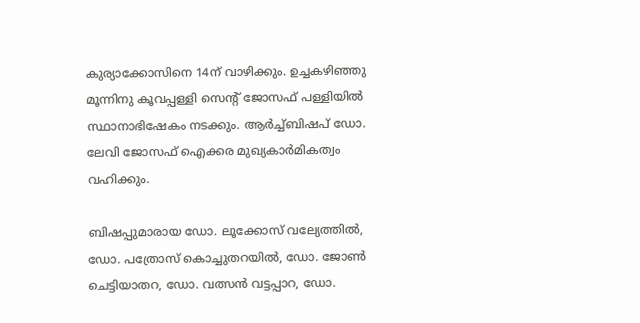കുര്യാക്കോസിനെ 14ന് വാഴിക്കും. ഉച്ചകഴിഞ്ഞു മൂന്നിനു കൂവപ്പള്ളി സെന്‍റ് ജോസഫ് പള്ളിയില്‍ സ്ഥാനാഭിഷേകം നടക്കും. ആര്‍ച്ച്ബിഷപ് ഡോ. ലേവി ജോസഫ് ഐക്കര മുഖ്യകാര്‍മികത്വം വഹിക്കും.

ബിഷപ്പുമാരായ ഡോ. ലൂക്കോസ് വല്യേത്തില്‍, ഡോ. പത്രോസ് കൊച്ചുതറയില്‍, ഡോ. ജോണ്‍ ചെട്ടിയാതറ, ഡോ. വത്സന്‍ വട്ടപ്പാറ, ഡോ.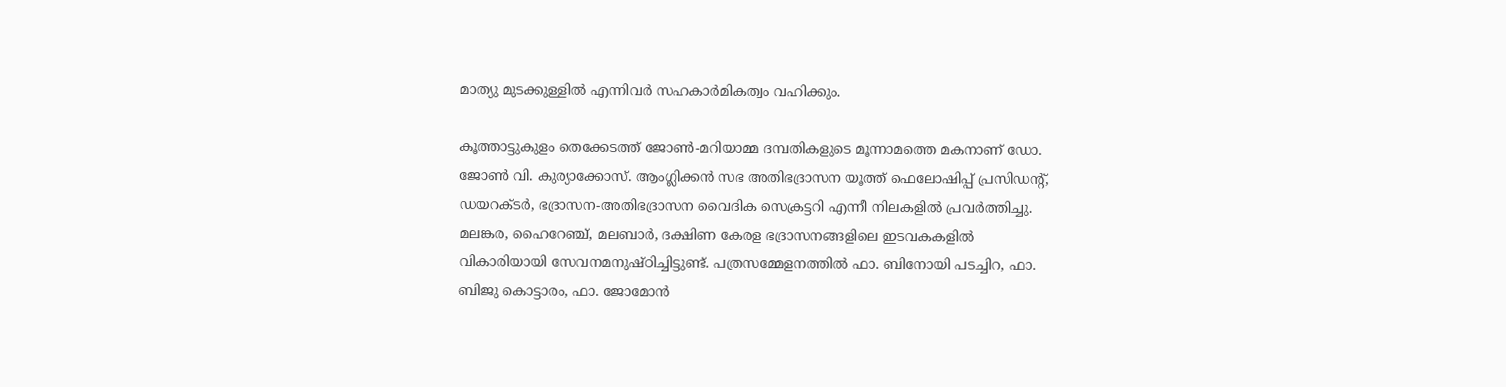മാത്യു മുടക്കുള്ളില്‍ എന്നിവര്‍ സഹകാര്‍മികത്വം വഹിക്കും.

കൂത്താട്ടുകുളം തെക്കേടത്ത് ജോണ്‍-മറിയാമ്മ ദമ്പതികളുടെ മൂന്നാമത്തെ മകനാണ് ഡോ. ജോണ്‍ വി. കുര്യാക്കോസ്. ആംഗ്ലിക്കന്‍ സഭ അതിഭദ്രാസന യൂത്ത് ഫെലോഷിപ്പ് പ്രസിഡന്‍റ്, ഡയറക്‌ടര്‍, ഭദ്രാസന-അതിഭദ്രാസന വൈദിക സെക്രട്ടറി എന്നീ നിലകളില്‍ പ്രവര്‍ത്തിച്ചു. മലങ്കര, ഹൈറേഞ്ച്, മലബാര്‍, ദക്ഷിണ കേരള ഭദ്രാസനങ്ങളിലെ ഇടവകകളില്‍ വികാരിയായി സേവനമനുഷ്ഠിച്ചിട്ടുണ്ട്. പത്രസമ്മേളനത്തില്‍ ഫാ. ബിനോയി പടച്ചിറ, ഫാ. ബിജു കൊട്ടാരം, ഫാ. ജോമോന്‍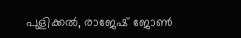പുളിക്കല്‍, രാജേഷ് ജോണ്‍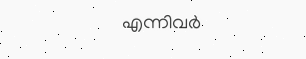എന്നിവര്‍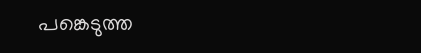പങ്കെടുത്ത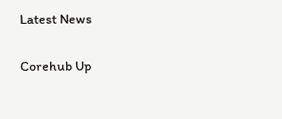Latest News

Corehub Up